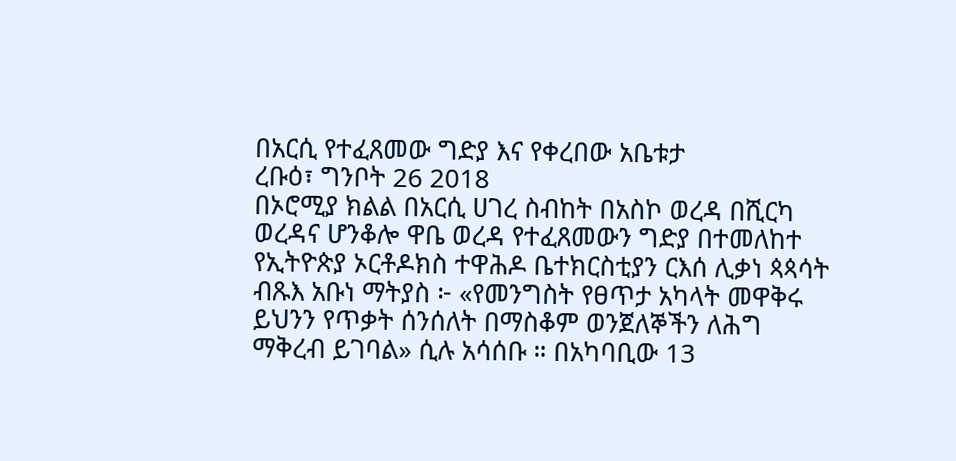በአርሲ የተፈጸመው ግድያ እና የቀረበው አቤቱታ
ረቡዕ፣ ግንቦት 26 2018
በኦሮሚያ ክልል በአርሲ ሀገረ ስብከት በአስኮ ወረዳ በሺርካ ወረዳና ሆንቆሎ ዋቤ ወረዳ የተፈጸመውን ግድያ በተመለከተ የኢትዮጵያ ኦርቶዶክስ ተዋሕዶ ቤተክርስቲያን ርእሰ ሊቃነ ጳጳሳት ብጹእ አቡነ ማትያስ ፦ «የመንግስት የፀጥታ አካላት መዋቅሩ ይህንን የጥቃት ሰንሰለት በማስቆም ወንጀለኞችን ለሕግ ማቅረብ ይገባል» ሲሉ አሳሰቡ ። በአካባቢው 13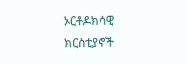ኦርቶዶክሳዊ ክርስቲያኖች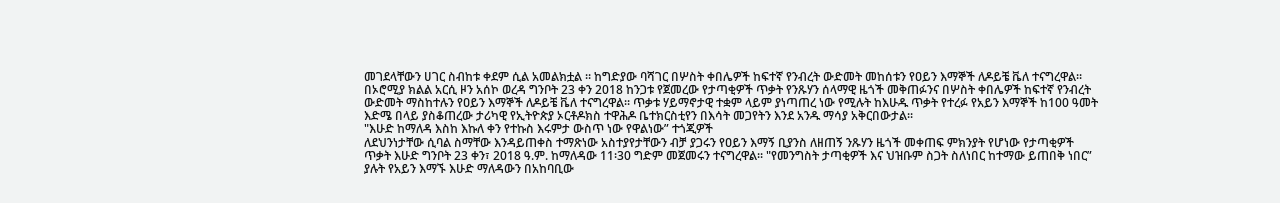መገደላቸውን ሀገር ስብከቱ ቀደም ሲል አመልክቷል ። ከግድያው ባሻገር በሦስት ቀበሌዎች ከፍተኛ የንብረት ውድመት መከሰቱን የዐይን እማኞች ለዶይቼ ቬለ ተናግረዋል፡፡
በኦሮሚያ ክልል አርሲ ዞን አሰኮ ወረዳ ግንቦት 23 ቀን 2018 ከንጋቱ የጀመረው የታጣቂዎች ጥቃት የንጹሃን ሰላማዊ ዜጎች መቅጠፉንና በሦስት ቀበሌዎች ከፍተኛ የንብረት ውድመት ማስከተሉን የዐይን እማኞች ለዶይቼ ቬለ ተናግረዋል፡፡ ጥቃቱ ሃይማኖታዊ ተቋም ላይም ያነጣጠረ ነው የሚሉት ከእሁዱ ጥቃት የተረፉ የአይን እማኞች ከ100 ዓመት እድሜ በላይ ያስቆጠረው ታሪካዊ የኢትዮጵያ ኦርቶዶክስ ተዋሕዶ ቤተክርስቲየን በእሳት መጋየትን እንደ አንዱ ማሳያ አቅርበውታል፡፡
"እሁድ ከማለዳ እስከ እኩለ ቀን የተኩስ እሩምታ ውስጥ ነው የዋልነው” ተጎጂዎች
ለደህንነታቸው ሲባል ስማቸው እንዳይጠቀስ ተማጽነው አስተያየታቸውን ብቻ ያጋሩን የዐይን እማኝ ቢያንስ ለዘጠኝ ንጹሃን ዜጎች መቀጠፍ ምክንያት የሆነው የታጣቂዎች ጥቃት እሁድ ግንቦት 23 ቀን፣ 2018 ዓ.ም. ከማለዳው 11፡30 ግድም መጀመሩን ተናግረዋል፡፡ "የመንግስት ታጣቂዎች እና ህዝቡም ስጋት ስለነበር ከተማው ይጠበቅ ነበር” ያሉት የአይን እማኙ እሁድ ማለዳውን በአከባቢው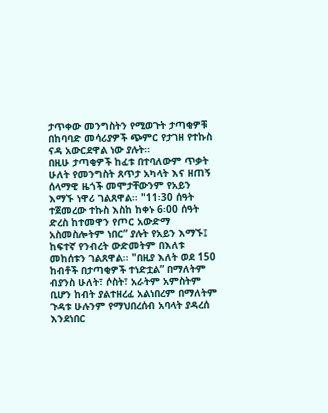ታጥቀው መንግስትን የሚወጉት ታጣቂዎቹ በከባባድ መሳሪያዎች ጭምር የታገዘ የተኩስ ናዳ አውርደዋል ነው ያሉት፡፡
በዚሁ ታጣቂዎች ከፈቱ በተባለውም ጥቃት ሁለት የመንግስት ጸጥታ አካላት እና ዘጠኝ ሰላማዊ ዜጎች መሞታቸውንም የአይን እማኙ ነዋሪ ገልጸዋል፡፡ "11፡30 ሰዓት ተጀመረው ተኩስ እስከ ከቀኑ 6፡00 ሰዓት ድረስ ከተመዋን የጦር አውድማ አስመስሎትም ነበር” ያሉት የአይን እማኙ፤ ከፍተኛ የንብረት ውድመትም በእለቱ መከሰቱን ገልጸዋል፡፡ "በዚያ እለት ወደ 150 ከብቶች በታጣቂዎች ተነድቷል” በማለትም ብያንስ ሁለት፣ ሶስት፣ አራትም አምስትም ቢሆን ከብት ያልተዘረፈ አልነበረም በማለትም ጉዳቱ ሁሉንም የማህበረሰብ አባላት ያዳረሰ እንደነበር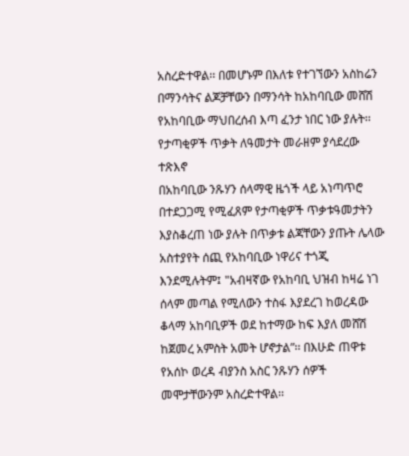አስረድተዋል፡፡ በመሆኑም በእለቱ የተገኘውን አስከሬን በማንሳትና ልጆቻቸውን በማንሳት ከአከባቢው መሸሽ የአከባቢው ማህበረሰብ እጣ ፈንታ ነበር ነው ያሉት፡፡
የታጣቂዎች ጥቃት ለዓመታት መራዘም ያሳደረው ተጽእኖ
በአከባቢው ንጹሃን ሰላማዊ ዜጎች ላይ አነጣጥሮ በተደጋጋሚ የሚፈጸም የታጣቂዎች ጥቃቱዓመታትን እያስቆረጠ ነው ያሉት በጥቃቱ ልጃቸውን ያጡት ሌላው አስተያየት ሰጪ የአከባቢው ነዋሪና ተጎጂ እንደሚሉትም፤ "አብዛኛው የአከባቢ ህዝብ ከዛሬ ነገ ሰላም መጣል የሚለውን ተስፋ እያደረገ ከወረዳው ቆላማ አከባቢዎች ወደ ከተማው ከፍ እያለ መሸሽ ከጀመረ አምስት አመት ሆኖታል”፡፡ በእሁድ ጠዋቱ የአሰኮ ወረዳ ብያንስ አስር ንጹሃን ሰዎች መሞታቸውንም አስረድተዋል፡፡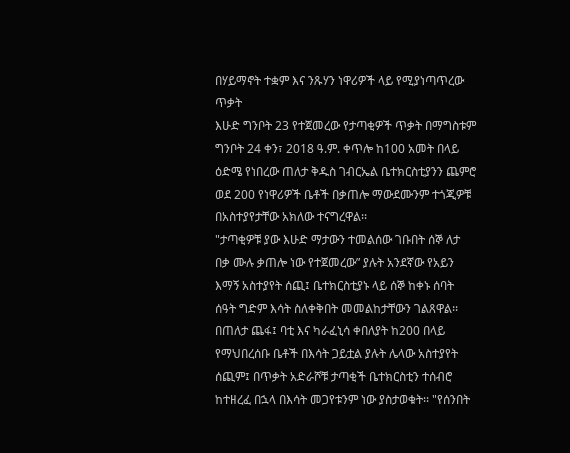በሃይማኖት ተቋም እና ንጹሃን ነዋሪዎች ላይ የሚያነጣጥረው ጥቃት
እሁድ ግንቦት 23 የተጀመረው የታጣቂዎች ጥቃት በማግስቱም ግንቦት 24 ቀን፣ 2018 ዓ.ም. ቀጥሎ ከ100 አመት በላይ ዕድሜ የነበረው ጠለታ ቅዱስ ገብርኤል ቤተክርስቲያንን ጨምሮ ወደ 200 የነዋሪዎች ቤቶች በቃጠሎ ማውደሙንም ተጎጂዎቹ በአስተያየታቸው አክለው ተናግረዋል፡፡
"ታጣቂዎቹ ያው እሁድ ማታውን ተመልሰው ገቡበት ሰኞ ለታ በቃ ሙሉ ቃጠሎ ነው የተጀመረው” ያሉት አንደኛው የአይን እማኝ አስተያየት ሰጪ፤ ቤተክርስቲያኑ ላይ ሰኞ ከቀኑ ሰባት ሰዓት ግድም እሳት ስለቀቅበት መመልከታቸውን ገልጸዋል፡፡ በጠለታ ጨፋ፤ ባቲ እና ካራፈኒሳ ቀበለያት ከ200 በላይ የማህበረሰቡ ቤቶች በእሳት ጋይቷል ያሉት ሌላው አስተያየት ሰጪም፤ በጥቃት አድራሾቹ ታጣቂች ቤተክርስቲን ተሰብሮ ከተዘረፈ በኋላ በእሳት መጋየቱንም ነው ያስታወቁት፡፡ "የሰንበት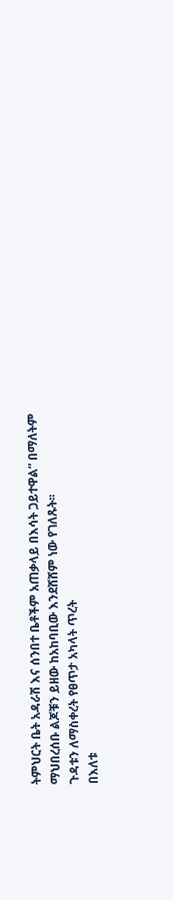ትምህርት ቤት አዳራሽ እና ሰንበተ ቤቶችም አጠቃላይ በእሳት ጋይተዋል” በማለትም ማህበረሰቡ ልጆቹን ይዘው ከአከባቢው እንደሸሸም ነው የገለጹት፡፡
ጉዳቱን ለማስቀረት የፀጥታ አካላት ጥረት
በእለቱ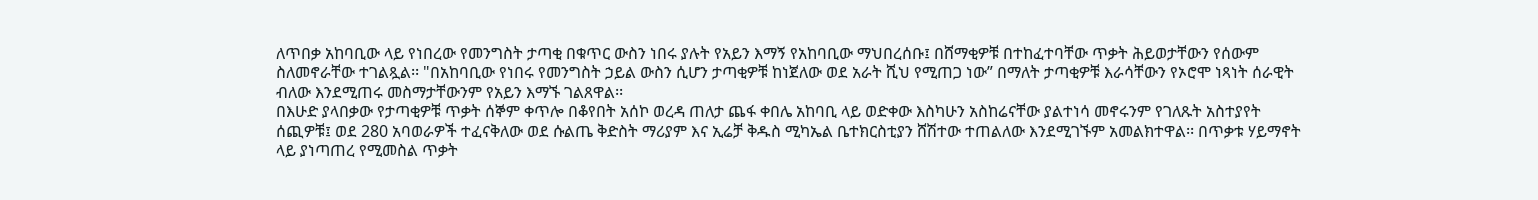ለጥበቃ አከባቢው ላይ የነበረው የመንግስት ታጣቂ በቁጥር ውስን ነበሩ ያሉት የአይን እማኝ የአከባቢው ማህበረሰቡ፤ በሸማቂዎቹ በተከፈተባቸው ጥቃት ሕይወታቸውን የሰውም ስለመኖራቸው ተገልጿል፡፡ "በአከባቢው የነበሩ የመንግስት ኃይል ውስን ሲሆን ታጣቂዎቹ ከነጀለው ወደ አራት ሺህ የሚጠጋ ነው” በማለት ታጣቂዎቹ እራሳቸውን የኦሮሞ ነጻነት ሰራዊት ብለው እንደሚጠሩ መስማታቸውንም የአይን እማኙ ገልጸዋል፡፡
በእሁድ ያላበቃው የታጣቂዎቹ ጥቃት ሰኞም ቀጥሎ በቆየበት አሰኮ ወረዳ ጠለታ ጨፋ ቀበሌ አከባቢ ላይ ወድቀው እስካሁን አስከሬናቸው ያልተነሳ መኖሩንም የገለጹት አስተያየት ሰጪዎቹ፤ ወደ 280 አባወራዎች ተፈናቅለው ወደ ሱልጤ ቅድስት ማሪያም እና ኢሬቻ ቅዱስ ሚካኤል ቤተክርስቲያን ሸሽተው ተጠልለው እንደሚገኙም አመልክተዋል፡፡ በጥቃቱ ሃይማኖት ላይ ያነጣጠረ የሚመስል ጥቃት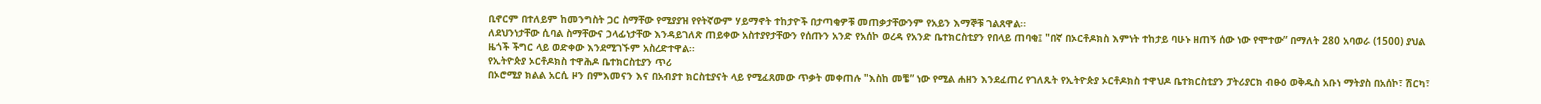ቢኖርም በተለይም ከመንግስት ጋር ስማቸው የሚያያዝ የየትኛውም ሃይማኖት ተከታዮች በታጣቂዎቹ መጠቃታቸውንም የአይን እማኞቹ ገልጸዋል፡፡
ለደህንነታቸው ሲባል ስማቸውና ኃላፊነታቸው እንዳይገለጽ ጠይቀው አስተያየታቸውን የሰጡን አንድ የአሰኮ ወረዳ የአንድ ቤተክርስቲያን የበላይ ጠባቂ፤ "በኛ በኦርቶዶክስ እምነት ተከታይ ባሁኑ ዘጠኝ ሰው ነው የሞተው” በማለት 280 አባወራ (1500) ያህል ዜጎች ችግር ላይ ወድቀው እንደሚገኙም አስረድተዋል፡፡
የኢትዮጵያ ኦርቶዶክስ ተዋሕዶ ቤተክርስቲያን ጥሪ
በኦሮሚያ ክልል አርሲ ዞን በምእመናን እና በአብያተ ክርስቲያናት ላይ የሚፈጸመው ጥቃት መቀጠሉ "እስከ መቼ” ነው የሚል ሐዘን እንደፈጠረ የገለጹት የኢትዮጵያ ኦርቶዶክስ ተዋህዶ ቤተክርስቲያን ፓትሪያርክ ብፁዕ ወቅዱስ አቡነ ማትያስ በአሰኮ፣ ሽርካ፣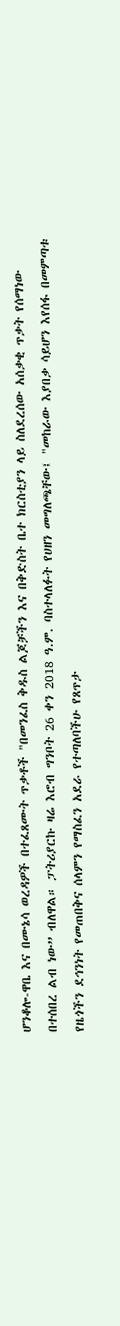ሆንቆሎ-ዋቤ እና በሙኔሳ ወረዳዎች በተፈጸሙት ጥቃቶች "በመንፈስ ቅዱስ ልጆቻችን እና በቅድስት ቤተ ክርስቲያን ላይ ስለደረሰው አሰቃቂ ጥቃት የሰማነው በተሰበረ ልብ ነው” ብለዋል። ፓትሪያርኩ ዛሬ እሮብ ግንቦት 26 ቀን 2018 ዓ.ም. ባስተላለፉት የሀዘን መግለጫቸው፤ "መከራው እያበቃ ሳይሆን እየሰፋ በመምጣቱ የዜጎችን ደኅንነት የመጠበቅና ሰላምን የማስፈን አደራ የተጣለባችሁ የጸጥታ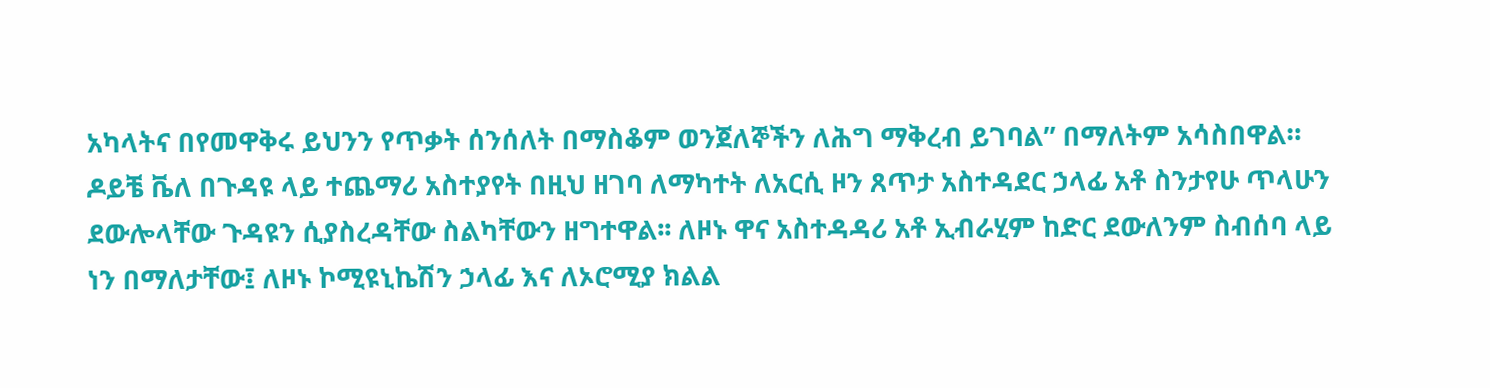አካላትና በየመዋቅሩ ይህንን የጥቃት ሰንሰለት በማስቆም ወንጀለኞችን ለሕግ ማቅረብ ይገባል” በማለትም አሳስበዋል።
ዶይቼ ቬለ በጉዳዩ ላይ ተጨማሪ አስተያየት በዚህ ዘገባ ለማካተት ለአርሲ ዞን ጸጥታ አስተዳደር ኃላፊ አቶ ስንታየሁ ጥላሁን ደውሎላቸው ጉዳዩን ሲያስረዳቸው ስልካቸውን ዘግተዋል፡፡ ለዞኑ ዋና አስተዳዳሪ አቶ ኢብራሂም ከድር ደውለንም ስብሰባ ላይ ነን በማለታቸው፤ ለዞኑ ኮሚዩኒኬሽን ኃላፊ እና ለኦሮሚያ ክልል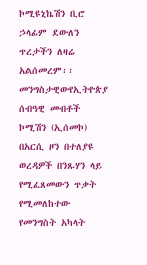ኮሚዩኒኬሽን ቢሮ ኃላፊም ደውለን ጥረታችን ለዛሬ አልሰመረም፡፡
መንግስታዊውየኢትዮጵያ ሰብዓዊ መብቶች ኮሚሽን (ኢሰመኮ) በአርሲ ዞን በተለያዩ ወረዳዎች በንጹሃን ላይ የሚፈጸመውን ጥቃት የሚመለከተው የመንግስት አካላት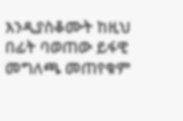እንዲያስቆሙት ከዚህ በፊት ባወጠው ይፋዊ መግለጫ መጠየቁም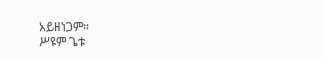አይዘነጋም፡፡
ሥዩም ጌቱ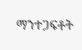ማንተጋፍቶት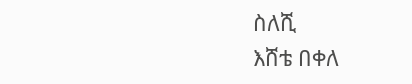ስለሺ
እሸቴ በቀለ